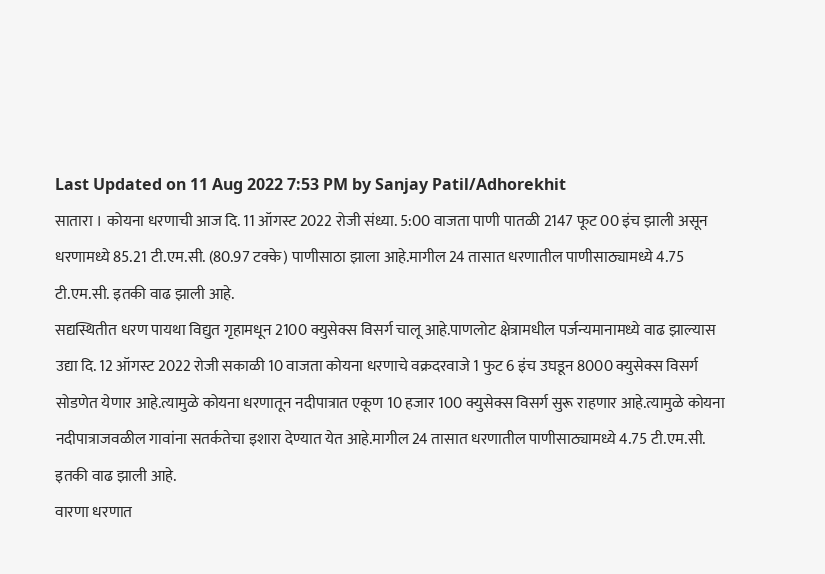Last Updated on 11 Aug 2022 7:53 PM by Sanjay Patil/Adhorekhit
सातारा । कोयना धरणाची आज दि. 11 ऑगस्ट 2022 रोजी संध्या. 5:00 वाजता पाणी पातळी 2147 फूट 00 इंच झाली असून धरणामध्ये 85.21 टी.एम.सी. (80.97 टक्के) पाणीसाठा झाला आहे.मागील 24 तासात धरणातील पाणीसाठ्यामध्ये 4.75 टी.एम.सी. इतकी वाढ झाली आहे.
सद्यस्थितीत धरण पायथा विद्युत गृहामधून 2100 क्युसेक्स विसर्ग चालू आहे.पाणलोट क्षेत्रामधील पर्जन्यमानामध्ये वाढ झाल्यास उद्या दि. 12 ऑगस्ट 2022 रोजी सकाळी 10 वाजता कोयना धरणाचे वक्रदरवाजे 1 फुट 6 इंच उघडून 8000 क्युसेक्स विसर्ग सोडणेत येणार आहे.त्यामुळे कोयना धरणातून नदीपात्रात एकूण 10 हजार 100 क्युसेक्स विसर्ग सुरू राहणार आहे.त्यामुळे कोयना नदीपात्राजवळील गावांना सतर्कतेचा इशारा देण्यात येत आहे.मागील 24 तासात धरणातील पाणीसाठ्यामध्ये 4.75 टी.एम.सी. इतकी वाढ झाली आहे.
वारणा धरणात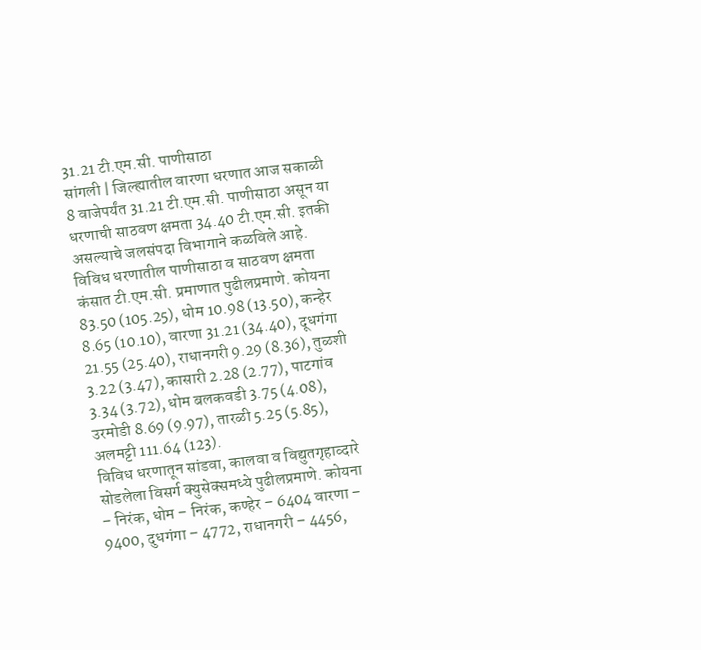31.21 टी.एम.सी. पाणीसाठा
सांगली | जिल्ह्यातील वारणा धरणात आज सकाळी 8 वाजेपर्यंत 31.21 टी.एम.सी. पाणीसाठा असून या धरणाची साठवण क्षमता 34.40 टी.एम.सी. इतकी असल्याचे जलसंपदा विभागाने कळविले आहे.
विविध धरणातील पाणीसाठा व साठवण क्षमता कंसात टी.एम.सी. प्रमाणात पुढीलप्रमाणे. कोयना 83.50 (105.25), धोम 10.98 (13.50), कन्हेर 8.65 (10.10), वारणा 31.21 (34.40), दूधगंगा 21.55 (25.40), राधानगरी 9.29 (8.36), तुळशी 3.22 (3.47), कासारी 2.28 (2.77), पाटगांव 3.34 (3.72), धोम बलकवडी 3.75 (4.08), उरमोडी 8.69 (9.97), तारळी 5.25 (5.85), अलमट्टी 111.64 (123).
विविध धरणातून सांडवा, कालवा व विद्युतगृहाव्दारे सोडलेला विसर्ग क्युसेक्समध्ये पुढीलप्रमाणे. कोयना – निरंक, धोम – निरंक, कण्हेर – 6404 वारणा – 9400, दुधगंगा – 4772, राधानगरी – 4456,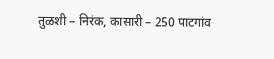तुळशी – निरंक, कासारी – 250 पाटगांव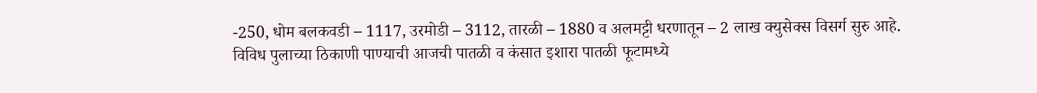-250, धोम बलकवडी – 1117, उरमोडी – 3112, तारळी – 1880 व अलमट्टी धरणातून – 2 लाख क्युसेक्स विसर्ग सुरु आहे.
विविध पुलाच्या ठिकाणी पाण्याची आजची पातळी व कंसात इशारा पातळी फूटामध्ये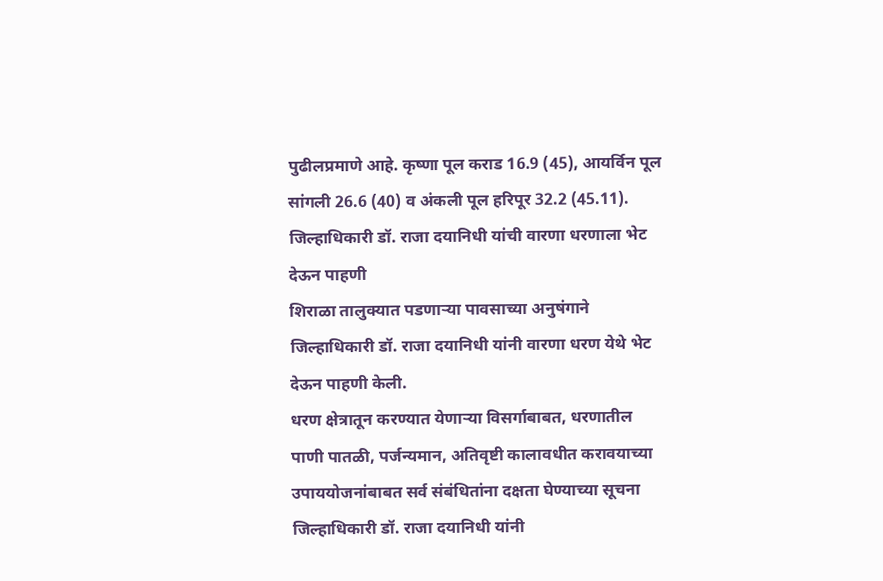पुढीलप्रमाणे आहे. कृष्णा पूल कराड 16.9 (45), आयर्विन पूल सांगली 26.6 (40) व अंकली पूल हरिपूर 32.2 (45.11).
जिल्हाधिकारी डॉ. राजा दयानिधी यांची वारणा धरणाला भेट देऊन पाहणी
शिराळा तालुक्यात पडणाऱ्या पावसाच्या अनुषंगाने जिल्हाधिकारी डॉ. राजा दयानिधी यांनी वारणा धरण येथे भेट देऊन पाहणी केली.
धरण क्षेत्रातून करण्यात येणाऱ्या विसर्गाबाबत, धरणातील पाणी पातळी, पर्जन्यमान, अतिवृष्टी कालावधीत करावयाच्या उपाययोजनांबाबत सर्व संबंधितांना दक्षता घेण्याच्या सूचना जिल्हाधिकारी डॉ. राजा दयानिधी यांनी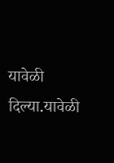यावेळी दिल्या.यावेळी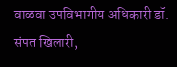वाळवा उपविभागीय अधिकारी डॉ. संपत खिलारी,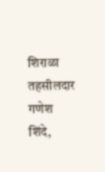शिराळा तहसीलदार गणेश शिंदे,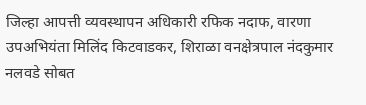जिल्हा आपत्ती व्यवस्थापन अधिकारी रफिक नदाफ, वारणा उपअभियंता मिलिंद किटवाडकर, शिराळा वनक्षेत्रपाल नंदकुमार नलवडे सोबत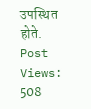उपस्थित होते.
Post Views: 508